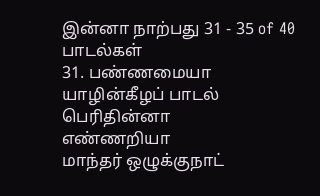இன்னா நாற்பது 31 - 35 of 40 பாடல்கள்
31. பண்ணமையா யாழின்கீழப் பாடல்
பெரிதின்னா
எண்ணறியா
மாந்தர் ஒழுக்குநாட்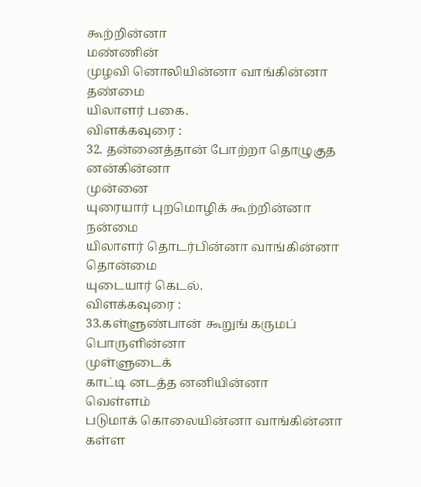கூற்றின்னா
மண்ணின்
முழவி னொலியின்னா வாங்கின்னா
தண்மை
யிலாளர் பகை.
விளக்கவுரை :
32. தன்னைத்தான் போற்றா தொழுகுத
னன்கின்னா
முன்னை
யுரையார் புறமொழிக் கூற்றின்னா
நன்மை
யிலாளர் தொடர்பின்னா வாங்கின்னா
தொன்மை
யுடையார் கெடல்.
விளக்கவுரை :
33.கள்ளுண்பான் கூறுங் கருமப்
பொருளின்னா
முள்ளுடைக்
காட்டி னடத்த னனியின்னா
வெள்ளம்
படுமாக் கொலையின்னா வாங்கின்னா
கள்ள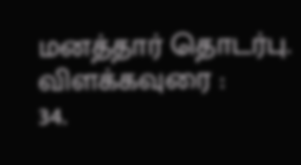மனத்தார் தொடர்பு.
விளக்கவுரை :
34.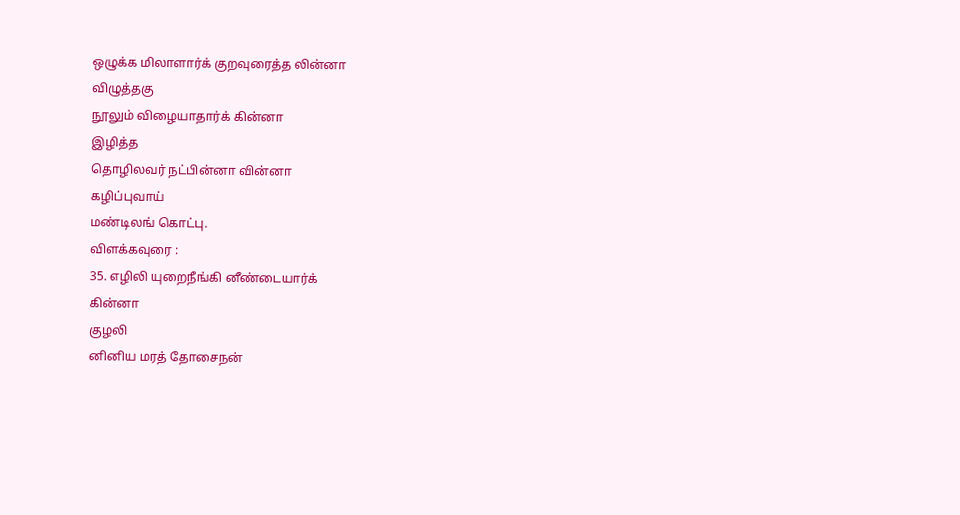ஒழுக்க மிலாளார்க் குறவுரைத்த லின்னா
விழுத்தகு
நூலும் விழையாதார்க் கின்னா
இழித்த
தொழிலவர் நட்பின்னா வின்னா
கழிப்புவாய்
மண்டிலங் கொட்பு.
விளக்கவுரை :
35. எழிலி யுறைநீங்கி னீண்டையார்க்
கின்னா
குழலி
னினிய மரத் தோசைநன்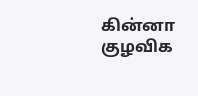கின்னா
குழவிக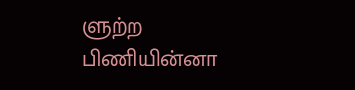ளுற்ற பிணியின்னா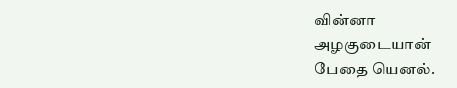வின்னா
அழகுடையான்
பேதை யெனல்.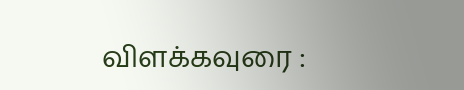விளக்கவுரை :